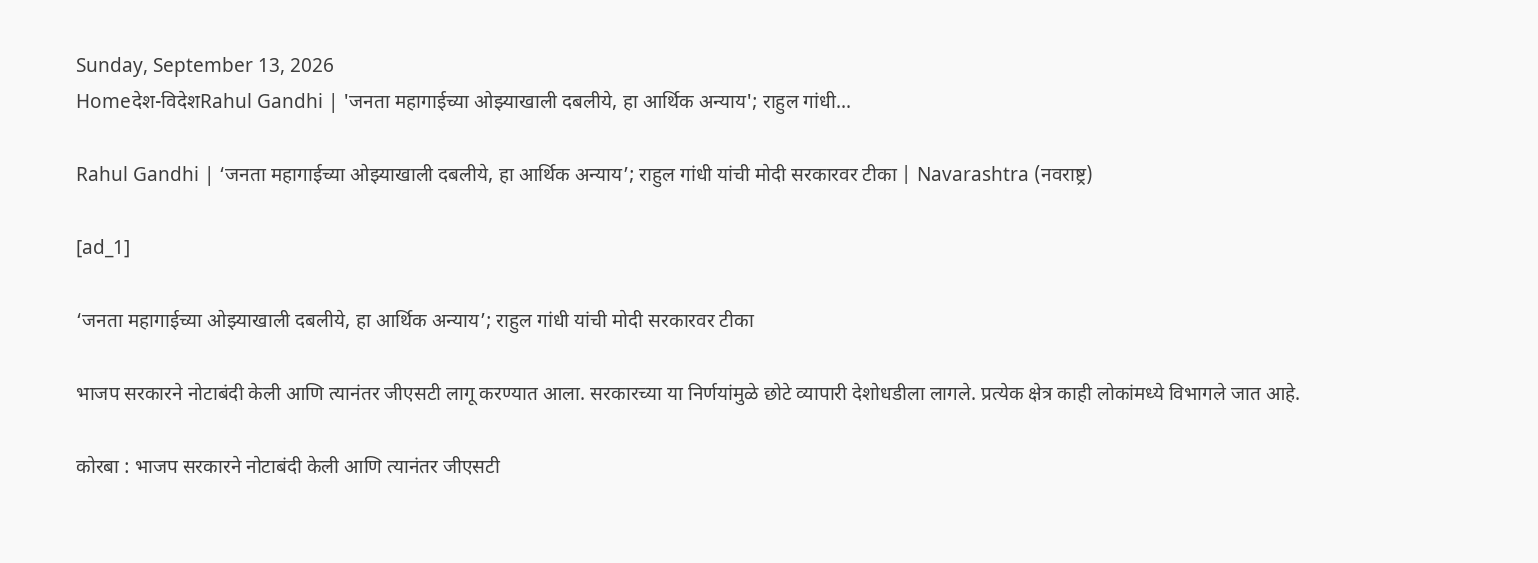Sunday, September 13, 2026
Homeदेश-विदेशRahul Gandhi | 'जनता महागाईच्या ओझ्याखाली दबलीये, हा आर्थिक अन्याय'; राहुल गांधी...

Rahul Gandhi | ‘जनता महागाईच्या ओझ्याखाली दबलीये, हा आर्थिक अन्याय’; राहुल गांधी यांची मोदी सरकारवर टीका | Navarashtra (नवराष्ट्र)

[ad_1]

‘जनता महागाईच्या ओझ्याखाली दबलीये, हा आर्थिक अन्याय’; राहुल गांधी यांची मोदी सरकारवर टीका

भाजप सरकारने नोटाबंदी केली आणि त्यानंतर जीएसटी लागू करण्यात आला. सरकारच्या या निर्णयांमुळे छोटे व्यापारी देशोधडीला लागले. प्रत्येक क्षेत्र काही लोकांमध्ये विभागले जात आहे.

कोरबा : भाजप सरकारने नोटाबंदी केली आणि त्यानंतर जीएसटी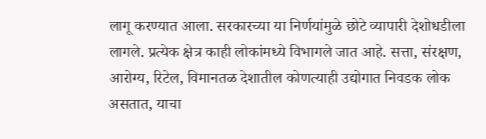लागू करण्यात आला. सरकारच्या या निर्णयांमुळे छोटे व्यापारी देशोधडीला लागले. प्रत्येक क्षेत्र काही लोकांमध्ये विभागले जात आहे. सत्ता, संरक्षण, आरोग्य, रिटेल, विमानतळ देशातील कोणत्याही उद्योगात निवडक लोक असतात, याचा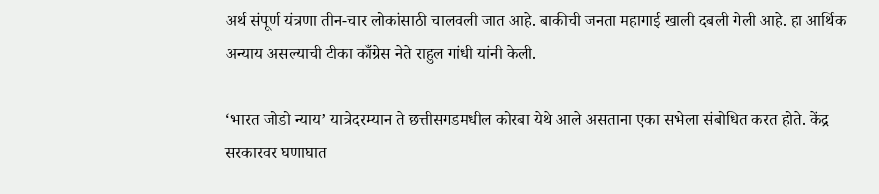अर्थ संपूर्ण यंत्रणा तीन-चार लोकांसाठी चालवली जात आहे. बाकीची जनता महागाई खाली दबली गेली आहे. हा आर्थिक अन्याय असल्याची टीका काँग्रेस नेते राहुल गांधी यांनी केली.

‘भारत जोडो न्याय’ यात्रेदरम्यान ते छत्तीसगडमधील कोरबा येथे आले असताना एका सभेला संबोधित करत होते. केंद्र सरकारवर घणाघात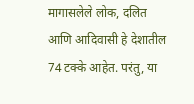मागासलेले लोक, दलित आणि आदिवासी हे देशातील 74 टक्के आहेत. परंतु, या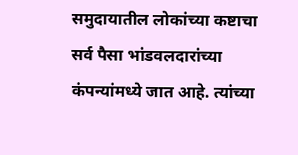समुदायातील लोकांच्या कष्टाचा सर्व पैसा भांडवलदारांच्या कंपन्यांमध्ये जात आहे. त्यांच्या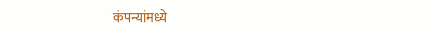कंपन्यांमध्ये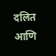दलित आणि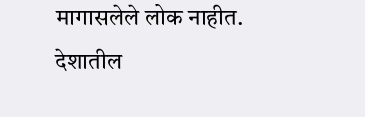मागासलेले लोक नाहीत. देशातील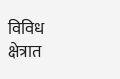विविध क्षेत्रात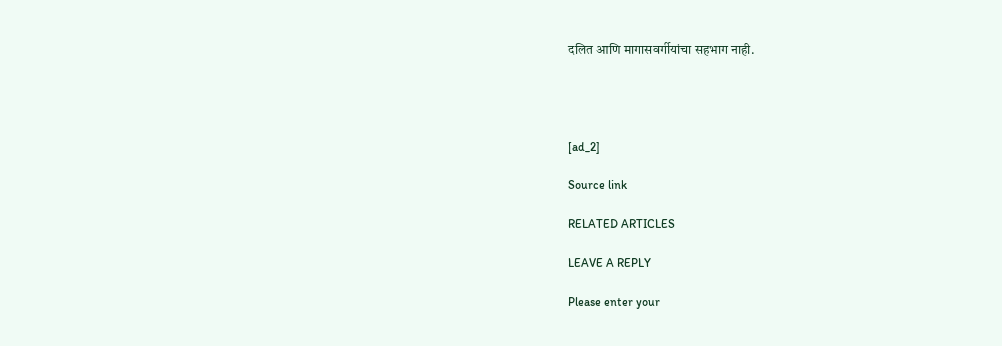दलित आणि मागासवर्गीयांचा सहभाग नाही.




[ad_2]

Source link

RELATED ARTICLES

LEAVE A REPLY

Please enter your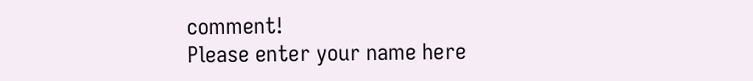comment!
Please enter your name here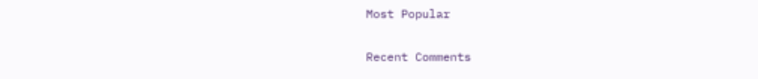Most Popular

Recent Comments